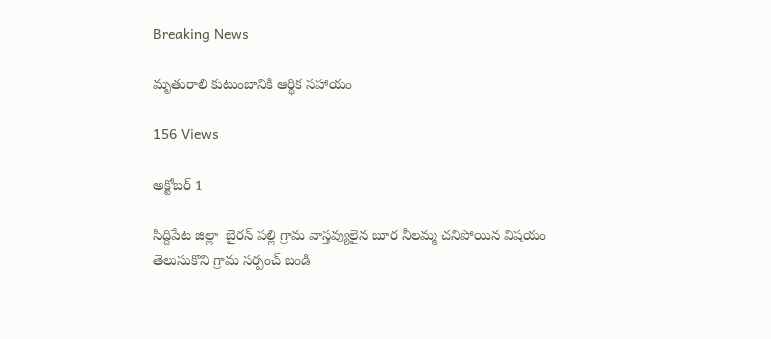Breaking News

మృతురాలి కుటుంబానికి ఆర్థిక సహాయం

156 Views

అక్టోబర్ 1

సిద్దిపేట జిల్లా  బైరన్ పల్లి గ్రామ వాస్తవ్యులైన బూర నీలమ్మ చనిపోయిన విషయం తెలుసుకొని గ్రామ సర్పంచ్ బండి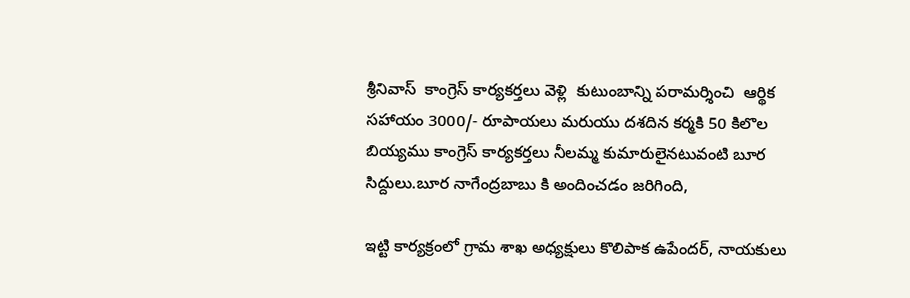శ్రీనివాస్  కాంగ్రెస్ కార్యకర్తలు వెళ్లి  కుటుంబాన్ని పరామర్శించి  ఆర్థిక సహాయం 3000/- రూపాయలు మరుయు దశదిన కర్మకి 50 కిలొల బియ్యము కాంగ్రెస్ కార్యకర్తలు నీలమ్మ కుమారులైనటువంటి బూర సిద్దులు.బూర నాగేంద్రబాబు కి అందించడం జరిగింది,

ఇట్టి కార్యక్రంలో గ్రామ శాఖ అధ్యక్షులు కొలిపాక ఉపేందర్, నాయకులు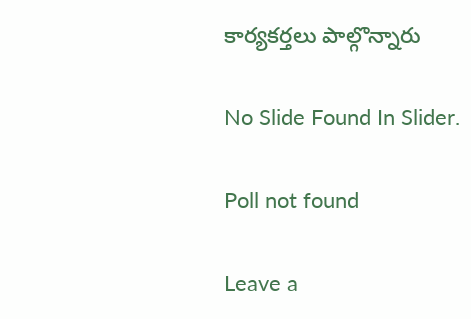కార్యకర్తలు పాల్గొన్నారు

No Slide Found In Slider.

Poll not found

Leave a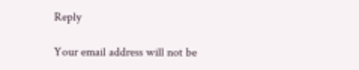Reply

Your email address will not be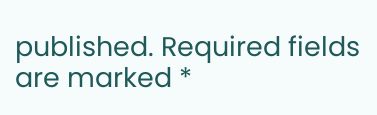published. Required fields are marked *